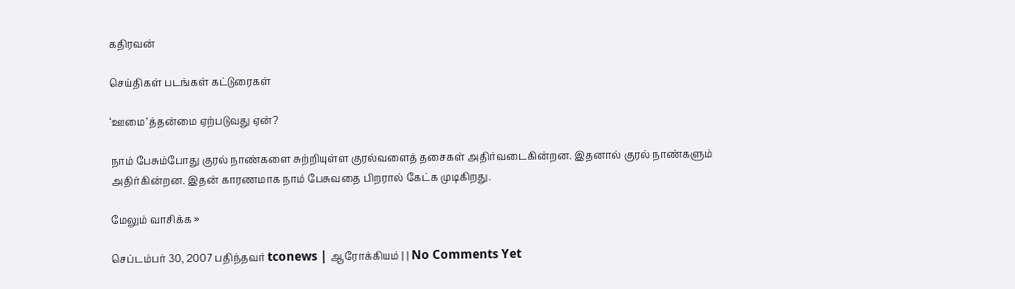கதிரவன்

செய்திகள் படங்கள் கட்டுரைகள்

‘ஊமை’த்தன்மை ஏற்படுவது ஏன்?

நாம் பேசும்போது குரல் நாண்களை சுற்றியுள்ள குரல்வளைத் தசைகள் அதிர்வடைகின்றன. இதனால் குரல் நாண்களும் அதிர்கின்றன. இதன் காரணமாக நாம் பேசுவதை பிறரால் கேட்க முடிகிறது.

மேலும் வாசிக்க »

செப்டம்பர் 30, 2007 பதிந்தவர் tconews | ஆரோக்கியம் | | No Comments Yet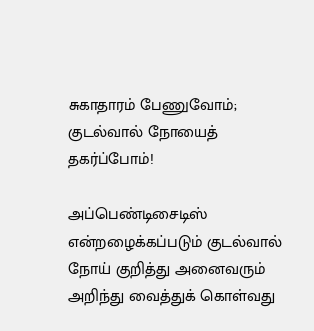சுகாதாரம் பேணுவோம்; குடல்வால் நோயைத் தகர்ப்போம்!

அப்பெண்டிசைடிஸ் என்றழைக்கப்படும் குடல்வால் நோய் குறித்து அனைவரும் அறிந்து வைத்துக் கொள்வது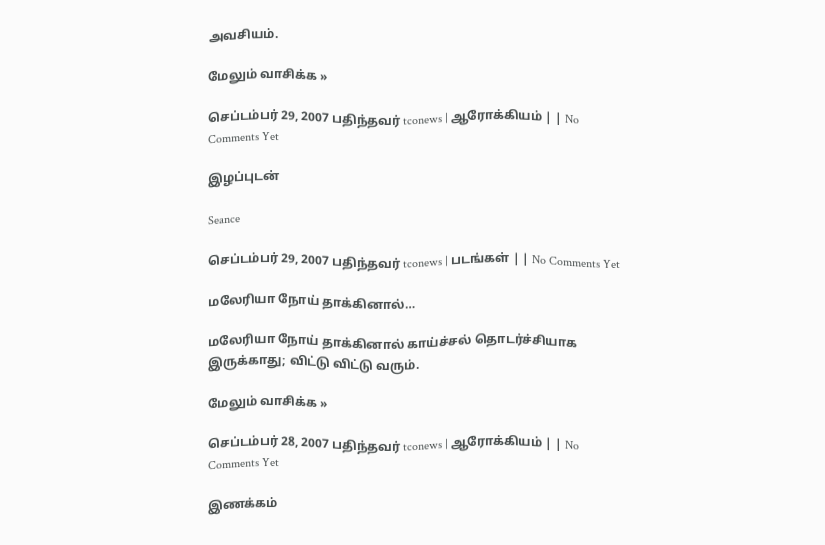அவசியம்.

மேலும் வாசிக்க »

செப்டம்பர் 29, 2007 பதிந்தவர் tconews | ஆரோக்கியம் | | No Comments Yet

இழப்புடன்

Seance

செப்டம்பர் 29, 2007 பதிந்தவர் tconews | படங்கள் | | No Comments Yet

மலேரியா நோய் தாக்கினால்…

மலேரியா நோய் தாக்கினால் காய்ச்சல் தொடர்ச்சியாக இருக்காது; விட்டு விட்டு வரும்.

மேலும் வாசிக்க »

செப்டம்பர் 28, 2007 பதிந்தவர் tconews | ஆரோக்கியம் | | No Comments Yet

இணக்கம்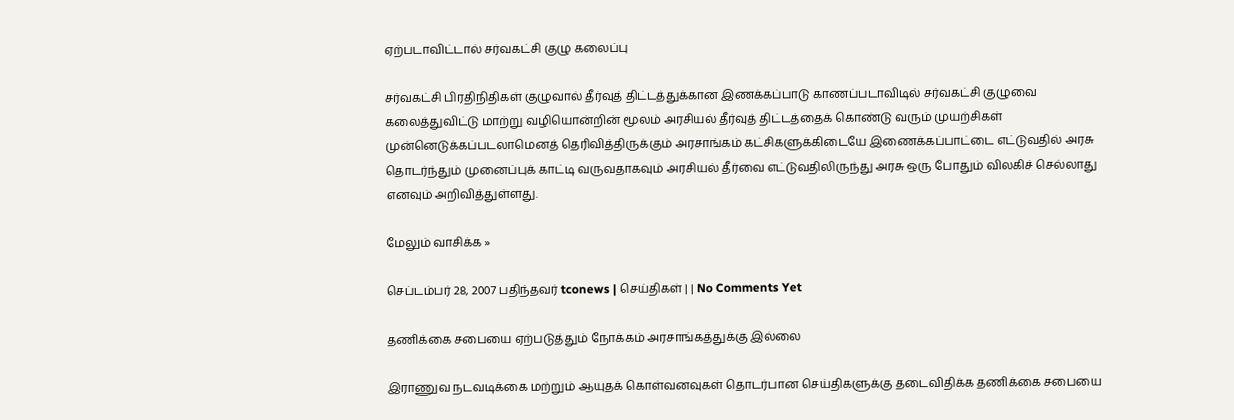ஏற்படாவிட்டால் சர்வகட்சி குழு கலைப்பு

சர்வகட்சி பிரதிநிதிகள் குழுவால் தீர்வுத் திட்டத்துக்கான இணக்கப்பாடு காணப்படாவிடில் சர்வகட்சி குழுவை கலைத்துவிட்டு மாற்று வழியொன்றின் மூலம் அரசியல் தீர்வுத் திட்டத்தைக் கொண்டு வரும் முயற்சிகள் முன்னெடுக்கப்படலாமெனத் தெரிவித்திருக்கும் அரசாங்கம் கட்சிகளுக்கிடையே இணைக்கப்பாட்டை எட்டுவதில் அரசு தொடர்ந்தும் முனைப்புக் காட்டி வருவதாகவும் அரசியல் தீர்வை எட்டுவதிலிருந்து அரசு ஒரு போதும் விலகிச் செல்லாது எனவும் அறிவித்துள்ளது.

மேலும் வாசிக்க »

செப்டம்பர் 28, 2007 பதிந்தவர் tconews | செய்திகள் | | No Comments Yet

தணிக்கை சபையை ஏற்படுத்தும் நோக்கம் அரசாங்கத்துக்கு இல்லை

இராணுவ நடவடிக்கை மற்றும் ஆயுதக் கொள்வனவுகள் தொடர்பான செய்திகளுக்கு தடைவிதிக்க தணிக்கை சபையை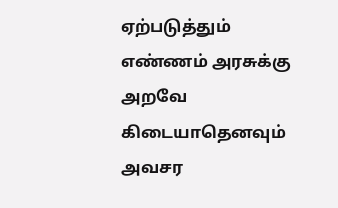ஏற்படுத்தும் எண்ணம் அரசுக்கு அறவே கிடையாதெனவும் அவசர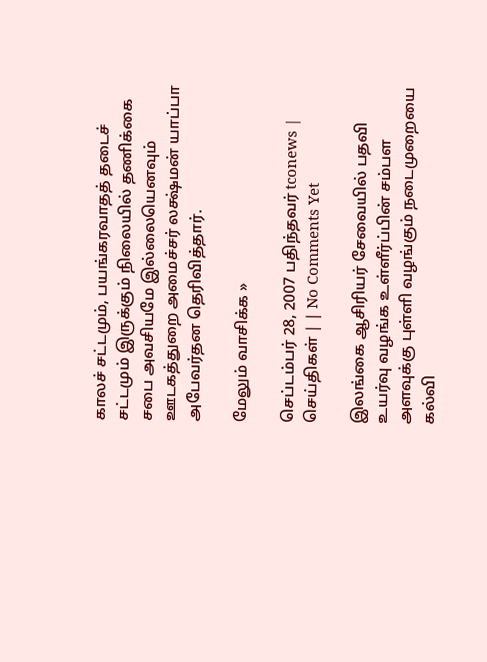காலச் சட்டமும், பயங்கரவாதத் தடைச் சட்டமும் இருக்கும் நிலையில் தணிக்கை சபை அவசியமே இல்லையெனவும் ஊடகத்துறை அமைச்சர் லக்ஷ்மன் யாப்பா அபேவர்தன தெரிவித்தார்.

மேலும் வாசிக்க »

செப்டம்பர் 28, 2007 பதிந்தவர் tconews | செய்திகள் | | No Comments Yet

இலங்கை ஆசிரியர் சேவையில் பதவி உயர்வு வழங்க உள்ளீர்ப்பின் சம்பள அளவுக்கு புள்ளி வழங்கும் நடைமுறையை கல்வி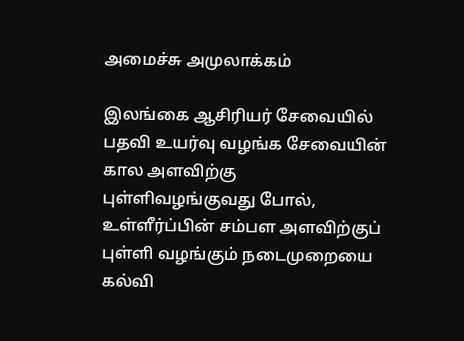அமைச்சு அமுலாக்கம்

இலங்கை ஆசிரியர் சேவையில் பதவி உயர்வு வழங்க சேவையின் கால அளவிற்கு புள்ளிவழங்குவது போல்,  உள்ளீர்ப்பின் சம்பள அளவிற்குப் புள்ளி வழங்கும் நடைமுறையை கல்வி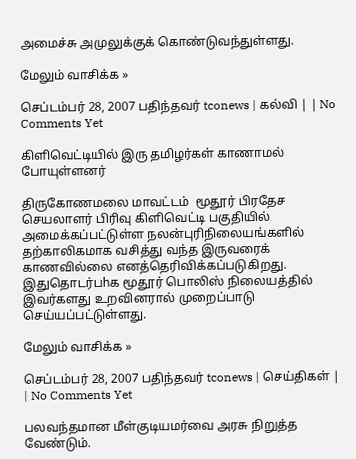அமைச்சு அமுலுக்குக் கொண்டுவந்துள்ளது.

மேலும் வாசிக்க »

செப்டம்பர் 28, 2007 பதிந்தவர் tconews | கல்வி | | No Comments Yet

கிளிவெட்டியில் இரு தமிழர்கள் காணாமல் போயுள்ளனர்

திருகோணமலை மாவட்டம்  மூதூர் பிரதேச செயலாளர் பிரிவு கிளிவெட்டி பகுதியில் அமைக்கப்பட்டுள்ள நலன்புரிநிலையங்களில்  தற்காலிகமாக வசித்து வந்த இருவரைக் காணவில்லை எனத்தெரிவிக்கப்படுகிறது. இதுதொடர்பhக மூதூர் பொலிஸ் நிலையத்தில் இவர்களது உறவினரால் முறைப்பாடு செய்யப்பட்டுள்ளது.

மேலும் வாசிக்க »

செப்டம்பர் 28, 2007 பதிந்தவர் tconews | செய்திகள் | | No Comments Yet

பலவந்தமான மீள்குடியமர்வை அரசு நிறுத்த வேண்டும்.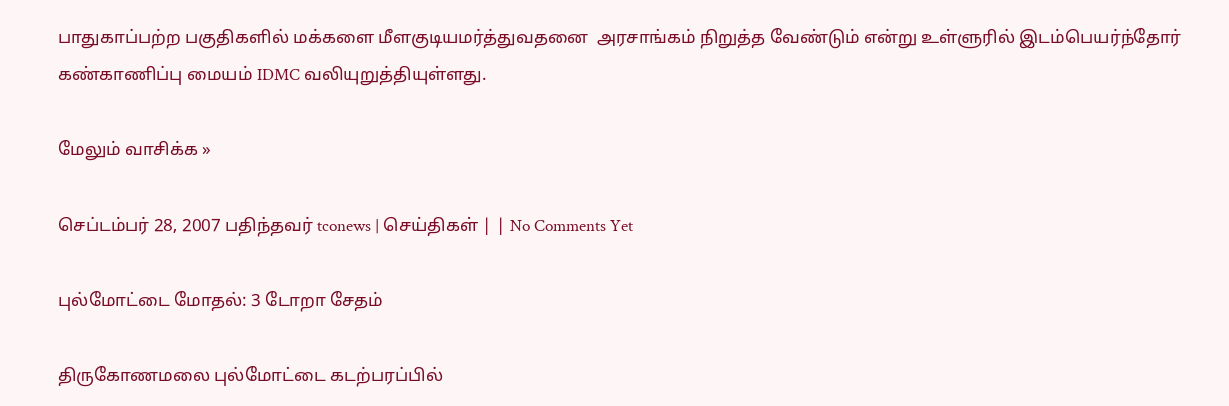பாதுகாப்பற்ற பகுதிகளில் மக்களை மீளகுடியமர்த்துவதனை  அரசாங்கம் நிறுத்த வேண்டும் என்று உள்ளுரில் இடம்பெயர்ந்தோர் கண்காணிப்பு மையம் IDMC வலியுறுத்தியுள்ளது.

மேலும் வாசிக்க »

செப்டம்பர் 28, 2007 பதிந்தவர் tconews | செய்திகள் | | No Comments Yet

புல்மோட்டை மோதல்: 3 டோறா சேதம்

திருகோணமலை புல்மோட்டை கடற்பரப்பில்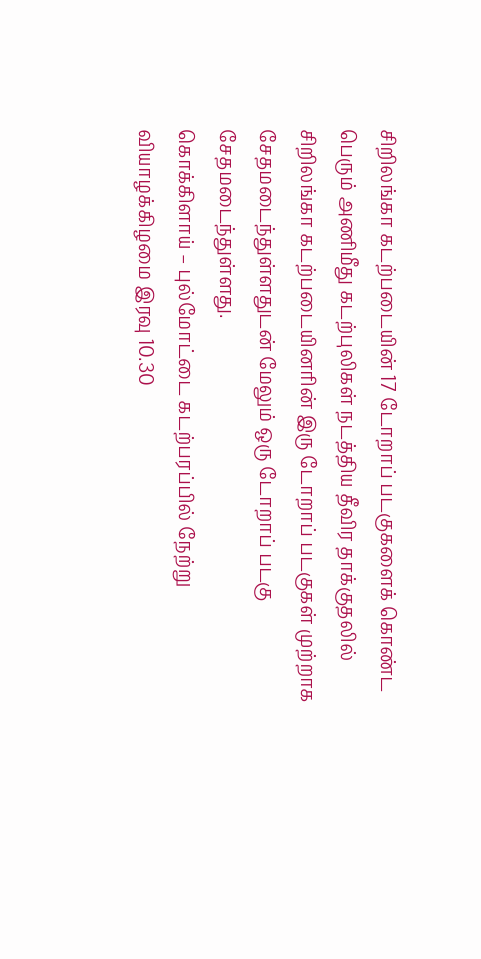சிறிலங்கா கடற்படையின் 17 டோறாப் படகுகளைக் கொண்ட பெரும் அணிமீது கடற்புலிகள் நடத்திய தீவிர தாக்குதலில் சிறிலங்கா கடற்படையினரின் இரு டோறாப் படகுகள் முற்றாக சேதமடைந்துள்ளதுடன் மேலும் ஒரு டோறாப் படகு சேதமடைந்துள்ளது.
கொக்கிளாய் – புல்மோட்டை கடற்பரப்பில் நேற்று வியாழக்கிழமை இரவு 10.30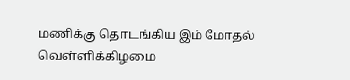மணிக்கு தொடங்கிய இம் மோதல் வெள்ளிக்கிழமை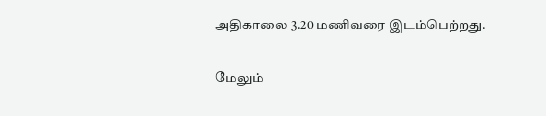அதிகாலை 3.20 மணிவரை இடம்பெற்றது.

மேலும்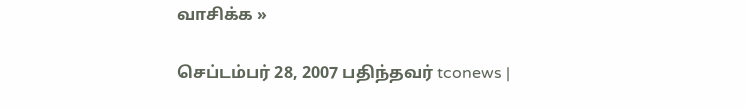வாசிக்க »

செப்டம்பர் 28, 2007 பதிந்தவர் tconews |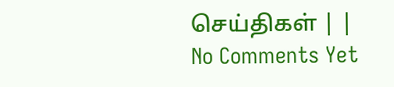செய்திகள் | | No Comments Yet